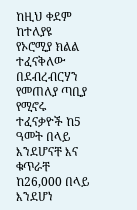ከዚህ ቀደም ከተለያዩ የኦሮሚያ ክልል ተፈናቅለው በደብረብርሃን የመጠለያ ጣቢያ የሚኖሩ ተፈናቃዮች ከ5 ዓመት በላይ እንደሆናቸ እና ቁጥራቸ ከ26,000 በላይ እንደሆነ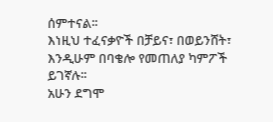ሰምተናል፡፡
እነዚህ ተፈናቃዮች በቻይና፣ በወይንሸት፣ እንዲሁም በባቄሎ የመጠለያ ካምፖች ይገኛሉ፡፡
አሁን ደግሞ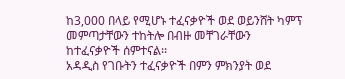ከ3,000 በላይ የሚሆኑ ተፈናቃዮች ወደ ወይንሸት ካምፕ መምጣታቸውን ተከትሎ በብዙ መቸገራቸውን ከተፈናቃዮች ሰምተናል፡፡
አዳዲስ የገቡትን ተፈናቃዮች በምን ምክንያት ወደ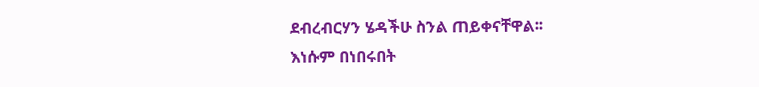ደብረብርሃን ሄዳችሁ ስንል ጠይቀናቸዋል፡፡
እነሱም በነበሩበት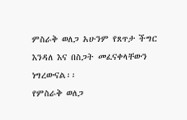ምስራቅ ወለጋ አሁንም የጸጥታ ችግር እንዳለ እና በስጋት መፈናቀላቸውን ነግረውናል፡፡
የምስራቅ ወለጋ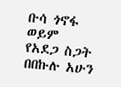ቡሳ ጎኖፋ ወይም የአደጋ ስጋት በበኩሉ አሁን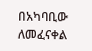በአካባቢው ለመፈናቀል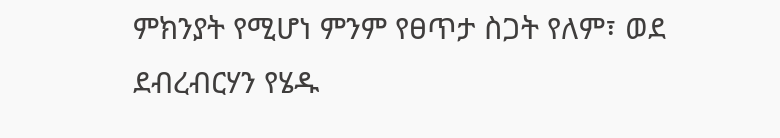ምክንያት የሚሆነ ምንም የፀጥታ ስጋት የለም፣ ወደ ደብረብርሃን የሄዱ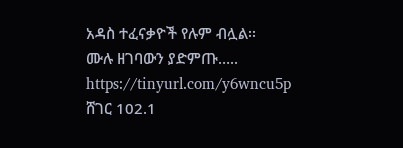አዳስ ተፈናቃዮች የሉም ብሏል፡፡
ሙሉ ዘገባውን ያድምጡ….. https://tinyurl.com/y6wncu5p
ሸገር 102.1